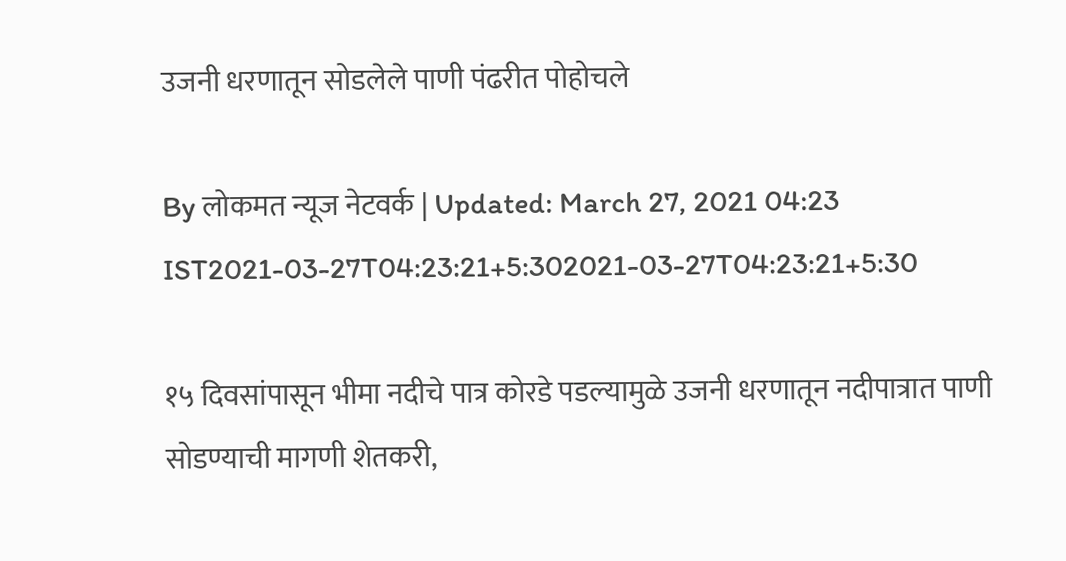उजनी धरणातून सोडलेले पाणी पंढरीत पोहोचले

By लोकमत न्यूज नेटवर्क | Updated: March 27, 2021 04:23 IST2021-03-27T04:23:21+5:302021-03-27T04:23:21+5:30

१५ दिवसांपासून भीमा नदीचे पात्र कोरडे पडल्यामुळे उजनी धरणातून नदीपात्रात पाणी सोडण्याची मागणी शेतकरी,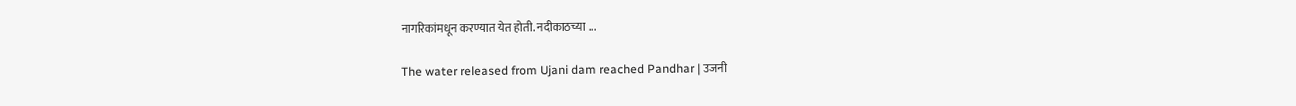नागरिकांमधून करण्यात येत होती. नदीकाठच्या ...

The water released from Ujani dam reached Pandhar | उजनी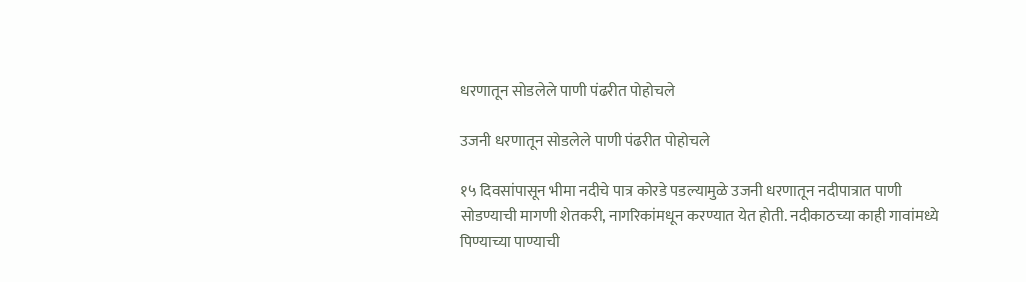धरणातून सोडलेले पाणी पंढरीत पोहोचले

उजनी धरणातून सोडलेले पाणी पंढरीत पोहोचले

१५ दिवसांपासून भीमा नदीचे पात्र कोरडे पडल्यामुळे उजनी धरणातून नदीपात्रात पाणी सोडण्याची मागणी शेतकरी, नागरिकांमधून करण्यात येत होती. नदीकाठच्या काही गावांमध्ये पिण्याच्या पाण्याची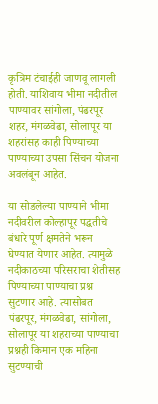कृत्रिम टंचाईही जाणवू लागली होती. याशिवाय भीमा नदीतील पाण्यावर सांगोला, पंढरपूर शहर, मंगळवेढा, सोलापूर या शहरांसह काही पिण्याच्या पाण्याच्या उपसा सिंचन योजना अवलंबून आहेत.

या सोडलेल्या पाण्याने भीमा नदीवरील कोल्हापूर पद्धतीचे बंधारे पूर्ण क्षमतेने भरून घेण्यात येणार आहेत. त्यामुळे नदीकाठच्या परिसराचा शेतीसह पिण्याच्या पाण्याचा प्रश्न सुटणार आहे. त्यासोबत पंढरपूर, मंगळवेढा, सांगोला, सोलापूर या शहराच्या पाण्याचा प्रश्नही किमान एक महिना सुटण्याची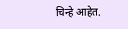चिन्हे आहेत.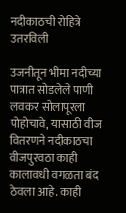नदीकाठची रोहित्रे उतरविली

उजनीतून भीमा नदीच्या पात्रात सोडलेले पाणी लवकर सोलापूरला पोहोचावे, यासाठी वीज वितरणने नदीकाठचा वीजपुरवठा काही कालावधी वगळता बंद ठेवला आहे. काही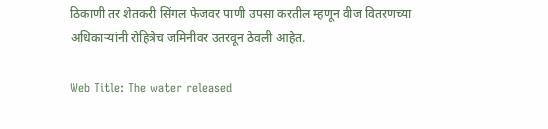ठिकाणी तर शेतकरी सिंगल फेजवर पाणी उपसा करतील म्हणून वीज वितरणच्या अधिकाऱ्यांनी रोहित्रेच जमिनीवर उतरवून ठेवली आहेत.

Web Title: The water released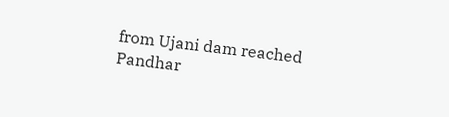from Ujani dam reached Pandhar